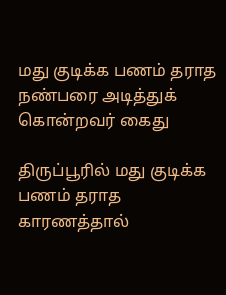மது குடிக்க பணம் தராத நண்பரை அடித்துக் கொன்றவர் கைது

திருப்பூரில் மது குடிக்க பணம் தராத காரணத்தால்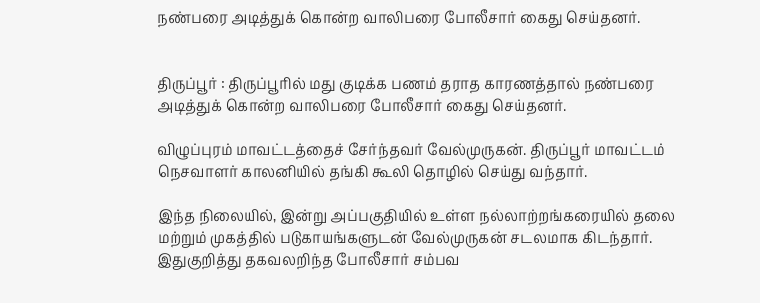நண்பரை அடித்துக் கொன்ற வாலிபரை போலீசார் கைது செய்தனர்.


திருப்பூர் : திருப்பூரில் மது குடிக்க பணம் தராத காரணத்தால் நண்பரை அடித்துக் கொன்ற வாலிபரை போலீசார் கைது செய்தனர்.

விழுப்புரம் மாவட்டத்தைச் சேர்ந்தவர் வேல்முருகன். திருப்பூர் மாவட்டம் நெசவாளர் காலனியில் தங்கி கூலி தொழில் செய்து வந்தார்.

இந்த நிலையில், இன்று அப்பகுதியில் உள்ள நல்லாற்றங்கரையில் தலை மற்றும் முகத்தில் படுகாயங்களுடன் வேல்முருகன் சடலமாக கிடந்தார்.  இதுகுறித்து தகவலறிந்த போலீசார் சம்பவ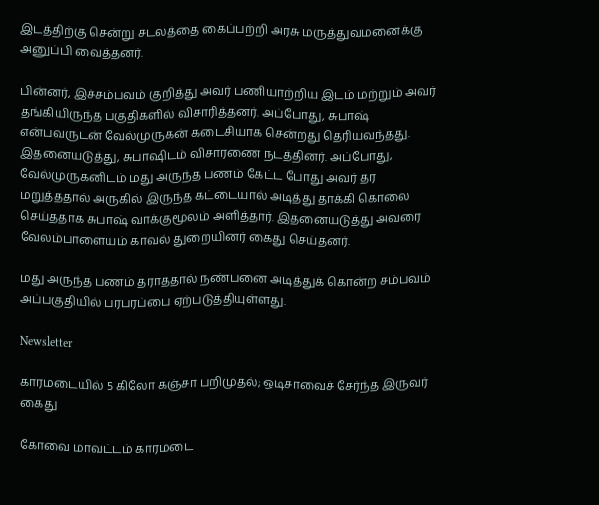இடத்திற்கு சென்று சடலத்தை கைப்பற்றி அரசு மருத்துவமனைக்கு அனுப்பி வைத்தனர்.

பின்னர், இச்சம்பவம் குறித்து அவர் பணியாற்றிய இடம் மற்றும் அவர் தங்கியிருந்த பகுதிகளில் விசாரித்தனர். அப்போது, சுபாஷ் என்பவருடன் வேல்முருகன் கடைசியாக சென்றது தெரியவந்தது. இதனையடுத்து, சுபாஷிடம் விசாரணை நடத்தினர். அப்போது, வேல்முருகனிடம் மது அருந்த பணம் கேட்ட போது அவர் தர மறுத்ததால் அருகில் இருந்த கட்டையால் அடித்து தாக்கி கொலை செய்ததாக சுபாஷ் வாக்குமூலம் அளித்தார். இதனையடுத்து அவரை வேலம்பாளையம் காவல் துறையினர் கைது செய்தனர்.

மது அருந்த பணம் தராததால் நண்பனை அடித்துக் கொன்ற சம்பவம் அப்பகுதியில் பரபரப்பை ஏற்படுத்தியுள்ளது.

Newsletter

காரமடையில் 5 கிலோ கஞ்சா பறிமுதல்; ஒடிசாவைச் சேர்ந்த இருவர் கைது

கோவை மாவட்டம் காரமடை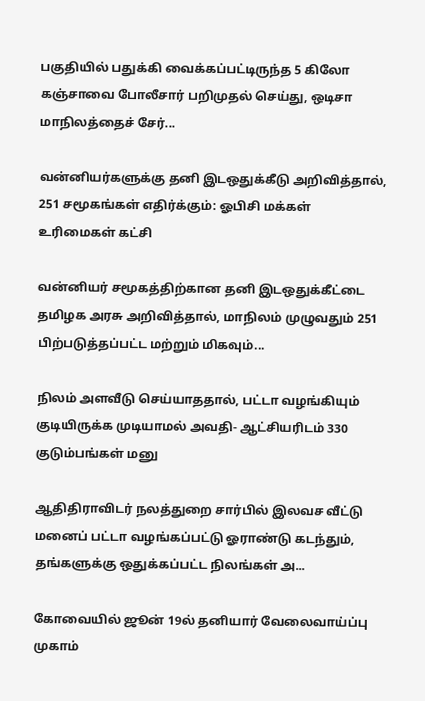பகுதியில் பதுக்கி வைக்கப்பட்டிருந்த 5 கிலோ கஞ்சாவை போலீசார் பறிமுதல் செய்து, ஒடிசா மாநிலத்தைச் சேர்...

வன்னியர்களுக்கு தனி இடஒதுக்கீடு அறிவித்தால், 251 சமூகங்கள் எதிர்க்கும்: ஓபிசி மக்கள் உரிமைகள் கட்சி

வன்னியர் சமூகத்திற்கான தனி இடஒதுக்கீட்டை தமிழக அரசு அறிவித்தால், மாநிலம் முழுவதும் 251 பிற்படுத்தப்பட்ட மற்றும் மிகவும்...

நிலம் அளவீடு செய்யாததால், பட்டா வழங்கியும் குடியிருக்க முடியாமல் அவதி- ஆட்சியரிடம் 330 குடும்பங்கள் மனு

ஆதிதிராவிடர் நலத்துறை சார்பில் இலவச வீட்டு மனைப் பட்டா வழங்கப்பட்டு ஓராண்டு கடந்தும், தங்களுக்கு ஒதுக்கப்பட்ட நிலங்கள் அ...

கோவையில் ஜூன் 19ல் தனியார் வேலைவாய்ப்பு முகாம்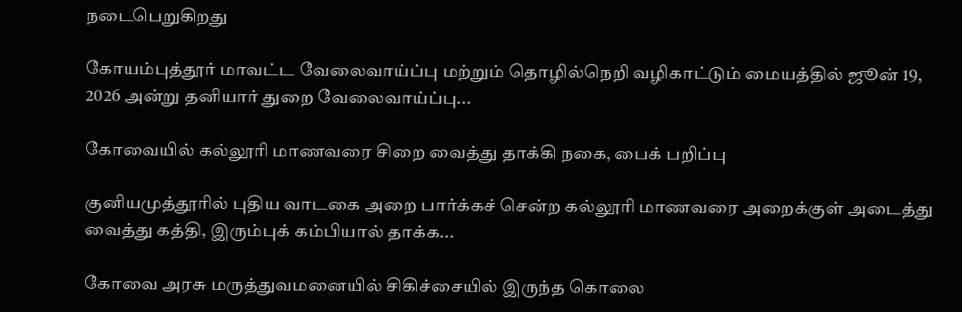நடைபெறுகிறது

கோயம்புத்தூர் மாவட்ட வேலைவாய்ப்பு மற்றும் தொழில்நெறி வழிகாட்டும் மையத்தில் ஜூன் 19, 2026 அன்று தனியார் துறை வேலைவாய்ப்பு...

கோவையில் கல்லூரி மாணவரை சிறை வைத்து தாக்கி நகை, பைக் பறிப்பு

குனியமுத்தூரில் புதிய வாடகை அறை பார்க்கச் சென்ற கல்லூரி மாணவரை அறைக்குள் அடைத்து வைத்து கத்தி, இரும்புக் கம்பியால் தாக்க...

கோவை அரசு மருத்துவமனையில் சிகிச்சையில் இருந்த கொலை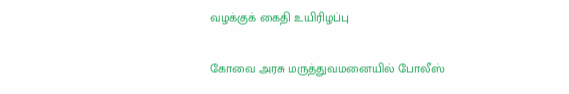வழக்குக் கைதி உயிரிழப்பு

கோவை அரசு மருத்துவமனையில் போலீஸ்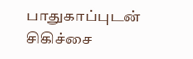பாதுகாப்புடன் சிகிச்சை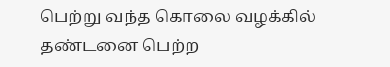பெற்று வந்த கொலை வழக்கில் தண்டனை பெற்ற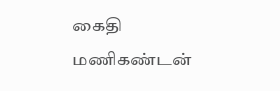கைதி மணிகண்டன்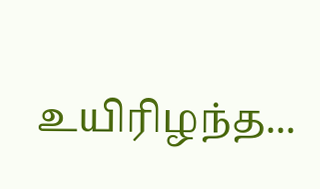உயிரிழந்த...